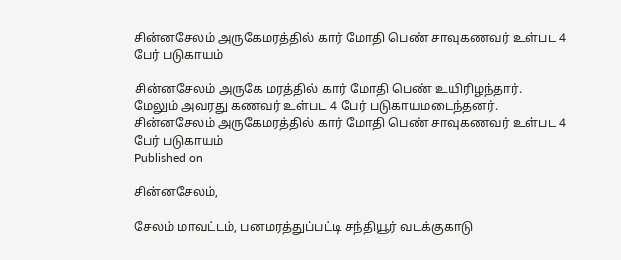சின்னசேலம் அருகேமரத்தில் கார் மோதி பெண் சாவுகணவர் உள்பட 4 பேர் படுகாயம்

சின்னசேலம் அருகே மரத்தில் கார் மோதி பெண் உயிரிழந்தார். மேலும் அவரது கணவர் உள்பட 4 பேர் படுகாயமடைந்தனர்.
சின்னசேலம் அருகேமரத்தில் கார் மோதி பெண் சாவுகணவர் உள்பட 4 பேர் படுகாயம்
Published on

சின்னசேலம்,

சேலம் மாவட்டம், பனமரத்துப்பட்டி சந்தியூர் வடக்குகாடு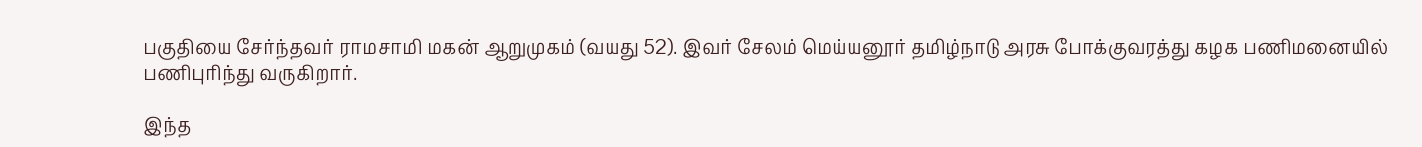பகுதியை சேர்ந்தவர் ராமசாமி மகன் ஆறுமுகம் (வயது 52). இவர் சேலம் மெய்யனூர் தமிழ்நாடு அரசு போக்குவரத்து கழக பணிமனையில் பணிபுரிந்து வருகிறார்.

இந்த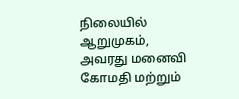நிலையில் ஆறுமுகம், அவரது மனைவி கோமதி மற்றும்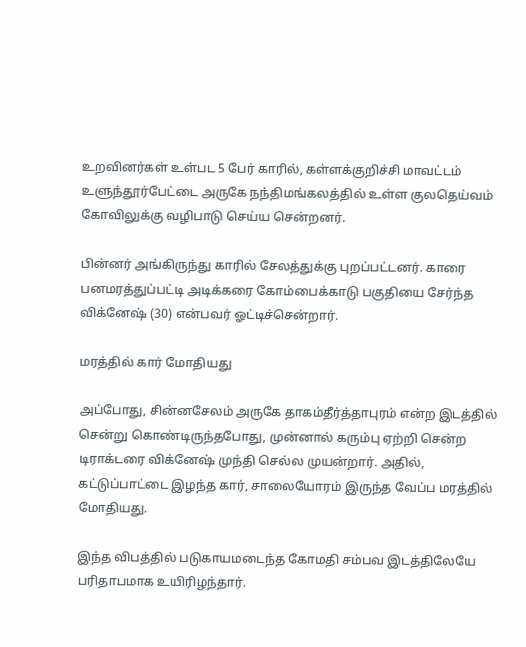உறவினர்கள் உள்பட 5 பேர் காரில், கள்ளக்குறிச்சி மாவட்டம் உளுந்தூர்பேட்டை அருகே நந்திமங்கலத்தில் உள்ள குலதெய்வம் கோவிலுக்கு வழிபாடு செய்ய சென்றனர்.

பின்னர் அங்கிருந்து காரில் சேலத்துக்கு புறப்பட்டனர். காரை பனமரத்துப்பட்டி அடிக்கரை கோம்பைக்காடு பகுதியை சேர்ந்த விக்னேஷ் (30) என்பவர் ஓட்டிச்சென்றார்.

மரத்தில் கார் மோதியது

அப்போது, சின்னசேலம் அருகே தாகம்தீர்த்தாபுரம் என்ற இடத்தில் சென்று கொண்டிருந்தபோது, முன்னால் கரும்பு ஏற்றி சென்ற டிராக்டரை விக்னேஷ் முந்தி செல்ல முயன்றார். அதில், கட்டுப்பாட்டை இழந்த கார், சாலையோரம் இருந்த வேப்ப மரத்தில் மோதியது.

இந்த விபத்தில் படுகாயமடைந்த கோமதி சம்பவ இடத்திலேயே பரிதாபமாக உயிரிழந்தார்.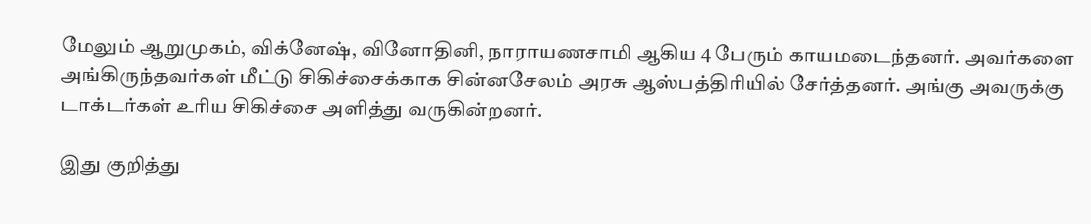மேலும் ஆறுமுகம், விக்னேஷ், வினோதினி, நாராயணசாமி ஆகிய 4 பேரும் காயமடைந்தனர். அவர்களை அங்கிருந்தவர்கள் மீட்டு சிகிச்சைக்காக சின்னசேலம் அரசு ஆஸ்பத்திரியில் சேர்த்தனர். அங்கு அவருக்கு டாக்டர்கள் உரிய சிகிச்சை அளித்து வருகின்றனர்.

இது குறித்து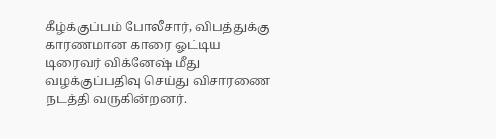கீழ்க்குப்பம் போலீசார், விபத்துக்கு காரணமான காரை ஓட்டிய டிரைவர் விக்னேஷ் மீது வழக்குப்பதிவு செய்து விசாரணை நடத்தி வருகின்றனர்.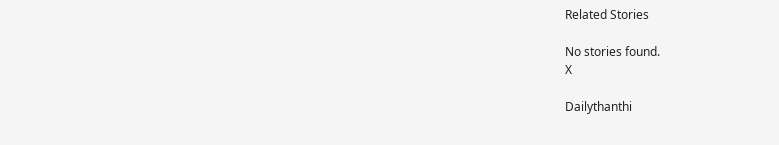Related Stories

No stories found.
X

Dailythanthi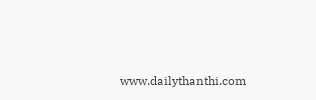www.dailythanthi.com